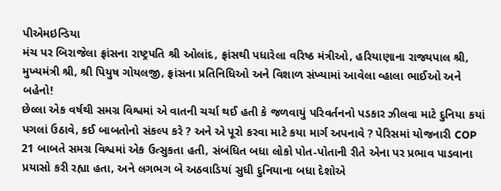પીએમઇન્ડિયા
મંચ પર બિરાજેલા ફ્રાંસના રાષ્ટ્રપતિ શ્રી ઓલાંદ, ફ્રાંસથી પધારેલા વરિષ્ઠ મંત્રીઓ, હરિયાણાના રાજ્યપાલ શ્રી, મુખ્યમંત્રી શ્રી, શ્રી પિયુષ ગોયલજી, ફ્રાંસના પ્રતિનિધિઓ અને વિશાળ સંખ્યામાં આવેલા વ્હાલા ભાઈઓ અને બહેનો!
છેલ્લા એક વર્ષથી સમગ્ર વિશ્વમાં એ વાતની ચર્ચા થઈ હતી કે જળવાયું પરિવર્તનનો પડકાર ઝીલવા માટે દુનિયા કયાં પગલાં ઉઠાવે, કઈ બાબતોનો સંકલ્પ કરે ? અને એ પૂરો કરવા માટે કયા માર્ગ અપનાવે ? પેરિસમાં યોજનારી COP 21 બાબતે સમગ્ર વિશ્વમાં એક ઉત્સુકતા હતી, સંબંધિત બધા લોકો પોત-પોતાની રીતે એના પર પ્રભાવ પાડવાના પ્રયાસો કરી રહ્યા હતા, અને લગભગ બે અઠવાડિયાં સુધી દુનિયાના બધા દેશોએ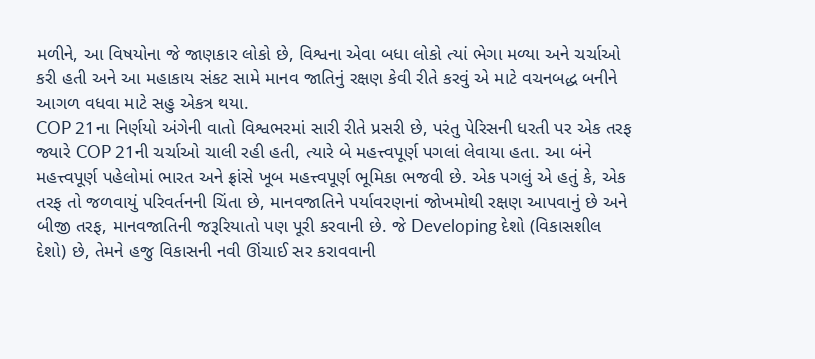મળીને, આ વિષયોના જે જાણકાર લોકો છે, વિશ્વના એવા બધા લોકો ત્યાં ભેગા મળ્યા અને ચર્ચાઓ કરી હતી અને આ મહાકાય સંકટ સામે માનવ જાતિનું રક્ષણ કેવી રીતે કરવું એ માટે વચનબદ્ધ બનીને આગળ વધવા માટે સહુ એકત્ર થયા.
COP 21ના નિર્ણયો અંગેની વાતો વિશ્વભરમાં સારી રીતે પ્રસરી છે, પરંતુ પેરિસની ધરતી પર એક તરફ જ્યારે COP 21ની ચર્ચાઓ ચાલી રહી હતી, ત્યારે બે મહત્ત્વપૂર્ણ પગલાં લેવાયા હતા. આ બંને મહત્ત્વપૂર્ણ પહેલોમાં ભારત અને ફ્રાંસે ખૂબ મહત્ત્વપૂર્ણ ભૂમિકા ભજવી છે. એક પગલું એ હતું કે, એક તરફ તો જળવાયું પરિવર્તનની ચિંતા છે, માનવજાતિને પર્યાવરણનાં જોખમોથી રક્ષણ આપવાનું છે અને બીજી તરફ, માનવજાતિની જરૂરિયાતો પણ પૂરી કરવાની છે. જે Developing દેશો (વિકાસશીલ દેશો) છે, તેમને હજુ વિકાસની નવી ઊંચાઈ સર કરાવવાની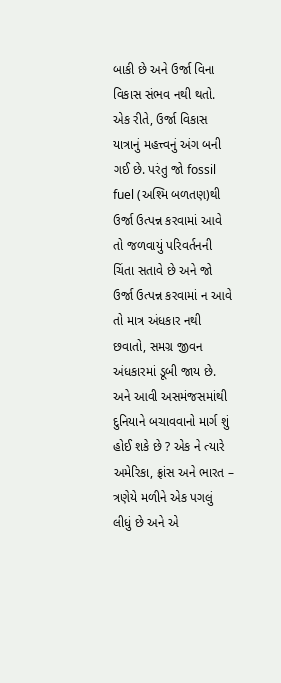બાકી છે અને ઉર્જા વિના વિકાસ સંભવ નથી થતો. એક રીતે, ઉર્જા વિકાસ યાત્રાનું મહત્ત્વનું અંગ બની ગઈ છે. પરંતુ જો fossil fuel (અશ્મિ બળતણ)થી ઉર્જા ઉત્પન્ન કરવામાં આવે તો જળવાયું પરિવર્તનની ચિંતા સતાવે છે અને જો ઉર્જા ઉત્પન્ન કરવામાં ન આવે તો માત્ર અંધકાર નથી છવાતો, સમગ્ર જીવન અંધકારમાં ડૂબી જાય છે. અને આવી અસમંજસમાંથી દુનિયાને બચાવવાનો માર્ગ શું હોઈ શકે છે ? એક ને ત્યારે અમેરિકા, ફ્રાંસ અને ભારત – ત્રણેયે મળીને એક પગલું લીધું છે અને એ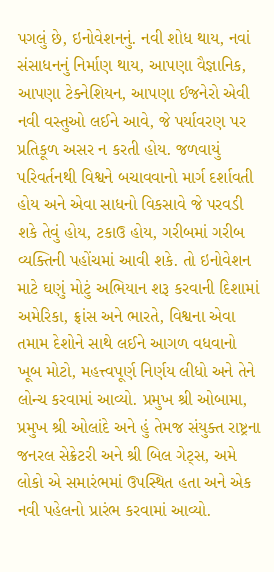પગલું છે, ઇનોવેશનનું. નવી શોધ થાય, નવાં સંસાધનનું નિર્માણ થાય, આપણા વૈજ્ઞાનિક, આપણા ટેક્નેશિયન, આપણા ઈજનેરો એવી નવી વસ્તુઓ લઈને આવે, જે પર્યાવરણ પર પ્રતિકૂળ અસર ન કરતી હોય. જળવાયું પરિવર્તનથી વિશ્વને બચાવવાનો માર્ગ દર્શાવતી હોય અને એવા સાધનો વિકસાવે જે પરવડી શકે તેવું હોય, ટકાઉ હોય, ગરીબમાં ગરીબ વ્યક્તિની પહોંચમાં આવી શકે. તો ઇનોવેશન માટે ઘણું મોટું અભિયાન શરૂ કરવાની દિશામાં અમેરિકા, ફ્રાંસ અને ભારતે, વિશ્વના એવા તમામ દેશોને સાથે લઈને આગળ વધવાનો ખૂબ મોટો, મહત્ત્વપૂર્ણ નિર્ણય લીધો અને તેને લોન્ચ કરવામાં આવ્યો. પ્રમુખ શ્રી ઓબામા, પ્રમુખ શ્રી ઓલાંદે અને હું તેમજ સંયુક્ત રાષ્ટ્રના જનરલ સેક્રેટરી અને શ્રી બિલ ગેટ્સ, અમે લોકો એ સમારંભમાં ઉપસ્થિત હતા અને એક નવી પહેલનો પ્રારંભ કરવામાં આવ્યો.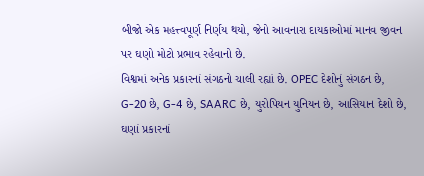બીજો એક મહત્ત્વપૂર્ણ નિર્ણય થયો, જેનો આવનારા દાયકાઓમાં માનવ જીવન પર ઘણો મોટો પ્રભાવ રહેવાનો છે.
વિશ્વમાં અનેક પ્રકારનાં સંગઠનો ચાલી રહ્યાં છે. OPEC દેશોનું સંગઠન છે, G-20 છે, G-4 છે, SAARC છે, યુરોપિયન યુનિયન છે, આસિયાન દેશો છે, ઘણાં પ્રકારનાં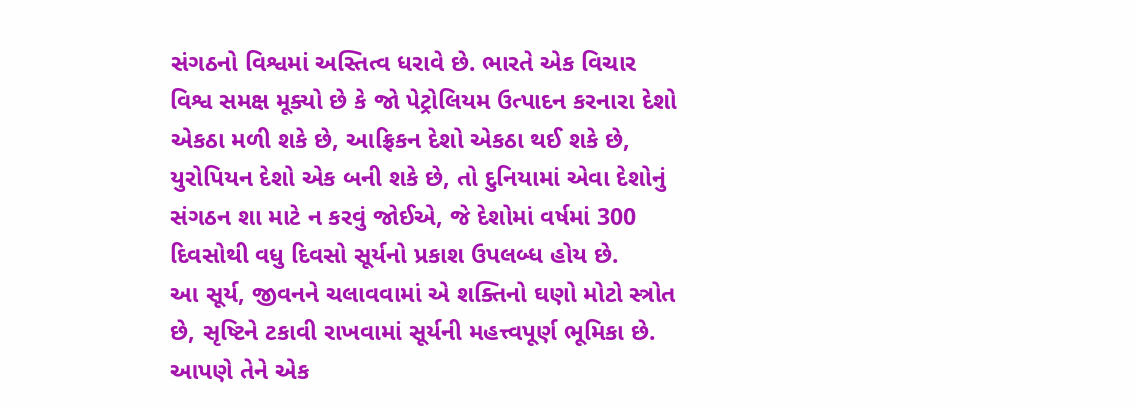સંગઠનો વિશ્વમાં અસ્તિત્વ ધરાવે છે. ભારતે એક વિચાર વિશ્વ સમક્ષ મૂક્યો છે કે જો પેટ્રોલિયમ ઉત્પાદન કરનારા દેશો એકઠા મળી શકે છે, આફ્રિકન દેશો એકઠા થઈ શકે છે, યુરોપિયન દેશો એક બની શકે છે, તો દુનિયામાં એવા દેશોનું સંગઠન શા માટે ન કરવું જોઈએ, જે દેશોમાં વર્ષમાં 300 દિવસોથી વધુ દિવસો સૂર્યનો પ્રકાશ ઉપલબ્ધ હોય છે.
આ સૂર્ય, જીવનને ચલાવવામાં એ શક્તિનો ઘણો મોટો સ્ત્રોત છે, સૃષ્ટિને ટકાવી રાખવામાં સૂર્યની મહત્ત્વપૂર્ણ ભૂમિકા છે. આપણે તેને એક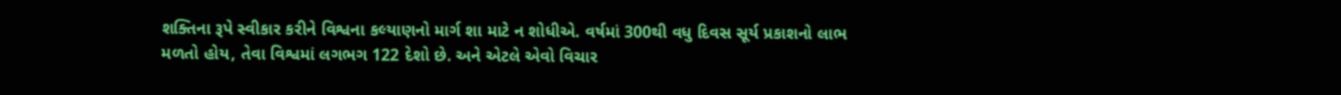શક્તિના રૂપે સ્વીકાર કરીને વિશ્વના કલ્યાણનો માર્ગ શા માટે ન શોધીએ. વર્ષમાં 300થી વધુ દિવસ સૂર્ય પ્રકાશનો લાભ મળતો હોય, તેવા વિશ્વમાં લગભગ 122 દેશો છે. અને એટલે એવો વિચાર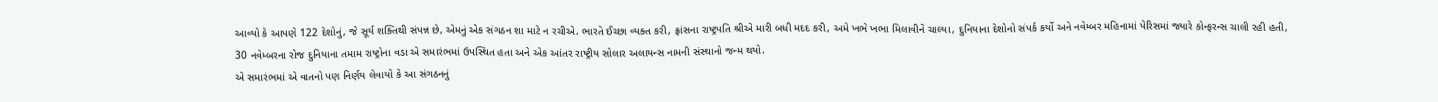આવ્યો કે આપણે 122 દેશોનું, જે સૂર્ય શક્તિથી સંપન્ન છે, એમનું એક સંગઠન શા માટે ન રચીએ. ભારતે ઈચ્છા વ્યક્ત કરી, ફ્રાંસના રાષ્ટ્રપતિ શ્રીએ મારી બધી મદદ કરી, અમે ખભે ખભા મિલાવીને ચાલ્યા, દુનિયાના દેશોનો સંપર્ક કર્યો અને નવેમ્બર મહિનામાં પેરિસમાં જ્યારે કોન્ફરન્સ ચાલી રહી હતી, 30 નવેમ્બરના રોજ દુનિયાના તમામ રાષ્ટ્રોના વડા એ સમારંભમાં ઉપસ્થિત હતા અને એક આંતર રાષ્ટ્રીય સોલાર અલાયન્સ નામની સંસ્થાનો જન્મ થયો.
એ સમારંભમાં એ વાતનો પણ નિર્ણય લેવાયો કે આ સંગઠનનું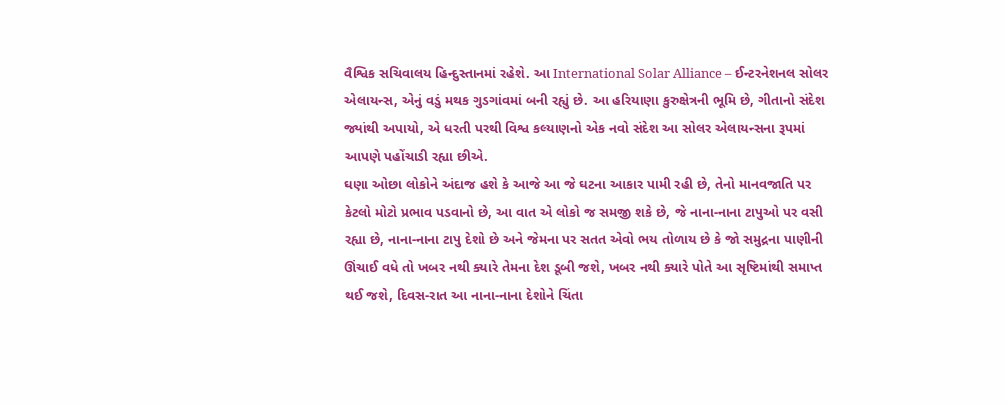વૈશ્વિક સચિવાલય હિન્દુસ્તાનમાં રહેશે. આ International Solar Alliance – ઈન્ટરનેશનલ સોલર એલાયન્સ, એનું વડું મથક ગુડગાંવમાં બની રહ્યું છે. આ હરિયાણા કુરુક્ષેત્રની ભૂમિ છે, ગીતાનો સંદેશ જ્યાંથી અપાયો, એ ધરતી પરથી વિશ્વ કલ્યાણનો એક નવો સંદેશ આ સોલર એલાયન્સના રૂપમાં આપણે પહોંચાડી રહ્યા છીએ.
ઘણા ઓછા લોકોને અંદાજ હશે કે આજે આ જે ઘટના આકાર પામી રહી છે, તેનો માનવજાતિ પર કેટલો મોટો પ્રભાવ પડવાનો છે, આ વાત એ લોકો જ સમજી શકે છે, જે નાના-નાના ટાપુઓ પર વસી રહ્યા છે, નાના-નાના ટાપુ દેશો છે અને જેમના પર સતત એવો ભય તોળાય છે કે જો સમુદ્રના પાણીની ઊંચાઈ વધે તો ખબર નથી ક્યારે તેમના દેશ ડૂબી જશે, ખબર નથી ક્યારે પોતે આ સૃષ્ટિમાંથી સમાપ્ત થઈ જશે, દિવસ-રાત આ નાના-નાના દેશોને ચિંતા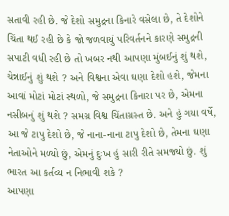સતાવી રહી છે. જે દેશો સમુદ્રના કિનારે વસેલા છે, તે દેશોને ચિંતા થઈ રહી છે કે જો જળવાયું પરિવર્તનને કારણે સમુદ્રની સપાટી વધી રહી છે તો ખબર નથી આપણા મુંબઈનું શું થશે, ચેન્નાઈનું શું થશે ? અને વિશ્વના એવા ઘણા દેશો હશે, જેમના આવાં મોટાં મોટાં સ્થળો, જે સમુદ્રના કિનારા પર છે, એમના નસીબનું શું થશે ? સમગ્ર વિશ્વ ચિંતાગ્રસ્ત છે. અને હું ગયા વર્ષે, આ જે ટાપુ દેશો છે, જે નાના-નાના ટાપુ દેશો છે, તેમના ઘણા નેતાઓને મળ્યો છું, એમનું દુઃખ હું સારી રીતે સમજ્યો છું. શું ભારત આ કર્તવ્ય ન નિભાવી શકે ?
આપણા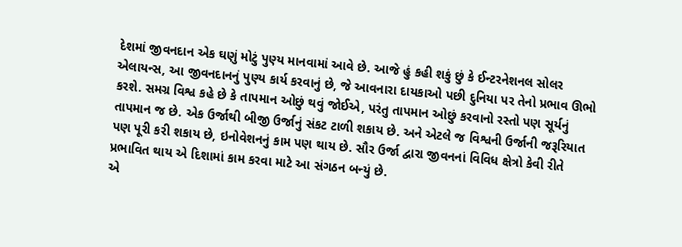દેશમાં જીવનદાન એક ઘણું મોટું પુણ્ય માનવામાં આવે છે. આજે હું કહી શકું છું કે ઈન્ટરનેશનલ સોલર એલાયન્સ, આ જીવનદાનનું પુણ્ય કાર્ય કરવાનું છે, જે આવનારા દાયકાઓ પછી દુનિયા પર તેનો પ્રભાવ ઊભો કરશે. સમગ્ર વિશ્વ કહે છે કે તાપમાન ઓછું થવું જોઈએ, પરંતુ તાપમાન ઓછું કરવાનો રસ્તો પણ સૂર્યનું તાપમાન જ છે. એક ઉર્જાથી બીજી ઉર્જાનું સંકટ ટાળી શકાય છે. અને એટલે જ વિશ્વની ઉર્જાની જરૂરિયાત પણ પૂરી કરી શકાય છે, ઇનોવેશનનું કામ પણ થાય છે. સૌર ઉર્જા દ્વારા જીવનનાં વિવિધ ક્ષેત્રો કેવી રીતે પ્રભાવિત થાય એ દિશામાં કામ કરવા માટે આ સંગઠન બન્યું છે.
એ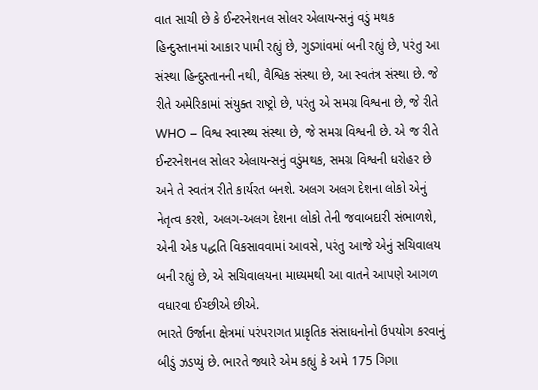વાત સાચી છે કે ઈન્ટરનેશનલ સોલર એલાયન્સનું વડું મથક હિન્દુસ્તાનમાં આકાર પામી રહ્યું છે, ગુડગાંવમાં બની રહ્યું છે, પરંતુ આ સંસ્થા હિન્દુસ્તાનની નથી, વૈશ્વિક સંસ્થા છે, આ સ્વતંત્ર સંસ્થા છે. જે રીતે અમેરિકામાં સંયુક્ત રાષ્ટ્રો છે, પરંતુ એ સમગ્ર વિશ્વના છે, જે રીતે WHO – વિશ્વ સ્વાસ્થ્ય સંસ્થા છે, જે સમગ્ર વિશ્વની છે. એ જ રીતે ઈન્ટરનેશનલ સોલર એલાયન્સનું વડુંમથક, સમગ્ર વિશ્વની ધરોહર છે અને તે સ્વતંત્ર રીતે કાર્યરત બનશે. અલગ અલગ દેશના લોકો એનું નેતૃત્વ કરશે, અલગ-અલગ દેશના લોકો તેની જવાબદારી સંભાળશે, એની એક પદ્ધતિ વિકસાવવામાં આવસે, પરંતુ આજે એનું સચિવાલય બની રહ્યું છે, એ સચિવાલયના માધ્યમથી આ વાતને આપણે આગળ વધારવા ઈચ્છીએ છીએ.
ભારતે ઉર્જાના ક્ષેત્રમાં પરંપરાગત પ્રાકૃતિક સંસાધનોનો ઉપયોગ કરવાનું બીડું ઝડપ્યું છે. ભારતે જ્યારે એમ કહ્યું કે અમે 175 ગિગા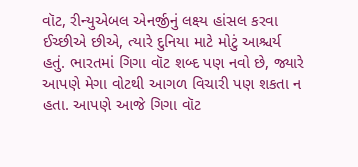વૉટ, રીન્યુએબલ એનર્જીનું લક્ષ્ય હાંસલ કરવા ઈચ્છીએ છીએ, ત્યારે દુનિયા માટે મોટું આશ્ચર્ય હતું. ભારતમાં ગિગા વૉટ શબ્દ પણ નવો છે, જ્યારે આપણે મેગા વોટથી આગળ વિચારી પણ શકતા ન હતા. આપણે આજે ગિગા વૉટ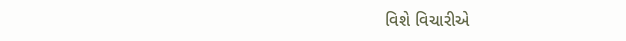વિશે વિચારીએ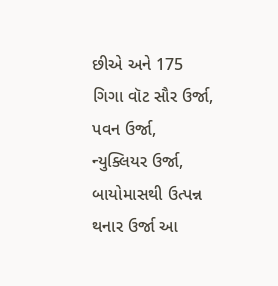છીએ અને 175 ગિગા વૉટ સૌર ઉર્જા, પવન ઉર્જા, ન્યુક્લિયર ઉર્જા, બાયોમાસથી ઉત્પન્ન થનાર ઉર્જા આ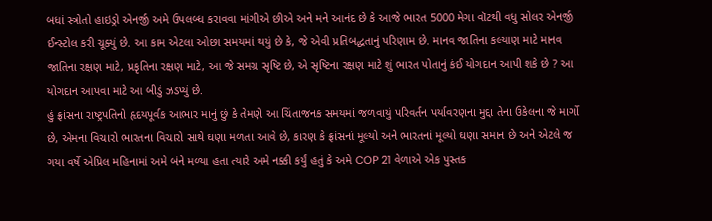બધાં સ્ત્રોતો હાઇડ્રો એનર્જી અમે ઉપલબ્ધ કરાવવા માંગીએ છીએ અને મને આનંદ છે કે આજે ભારત 5000 મેગા વૉટથી વધુ સોલર એનર્જી ઈન્સ્ટોલ કરી ચૂક્યું છે. આ કામ એટલા ઓછા સમયમાં થયું છે કે, જે એવી પ્રતિબદ્ધતાનું પરિણામ છે. માનવ જાતિના કલ્યાણ માટે માનવ જાતિના રક્ષણ માટે, પ્રકૃતિના રક્ષણ માટે, આ જે સમગ્ર સૃષ્ટિ છે, એ સૃષ્ટિના રક્ષણ માટે શું ભારત પોતાનું કંઈ યોગદાન આપી શકે છે ? આ યોગદાન આપવા માટે આ બીડું ઝડપ્યું છે.
હું ફ્રાંસના રાષ્ટ્રપતિનો હૃદયપૂર્વક આભાર માનું છું કે તેમણે આ ચિંતાજનક સમયમાં જળવાયું પરિવર્તન પર્યાવરણના મુદ્દા તેના ઉકેલના જે માર્ગો છે, એમના વિચારો ભારતના વિચારો સાથે ઘણા મળતા આવે છે, કારણ કે ફ્રાંસનાં મૂલ્યો અને ભારતનાં મૂલ્યો ઘણા સમાન છે અને એટલે જ ગયા વર્ષે એપ્રિલ મહિનામાં અમે બંને મળ્યા હતા ત્યારે અમે નક્કી કર્યું હતું કે અમે COP 21 વેળાએ એક પુસ્તક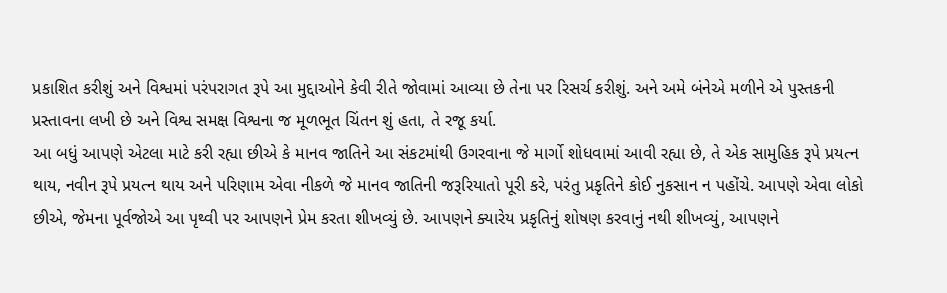પ્રકાશિત કરીશું અને વિશ્વમાં પરંપરાગત રૂપે આ મુદ્દાઓને કેવી રીતે જોવામાં આવ્યા છે તેના પર રિસર્ચ કરીશું. અને અમે બંનેએ મળીને એ પુસ્તકની પ્રસ્તાવના લખી છે અને વિશ્વ સમક્ષ વિશ્વના જ મૂળભૂત ચિંતન શું હતા, તે રજૂ કર્યા.
આ બધું આપણે એટલા માટે કરી રહ્યા છીએ કે માનવ જાતિને આ સંકટમાંથી ઉગરવાના જે માર્ગો શોધવામાં આવી રહ્યા છે, તે એક સામુહિક રૂપે પ્રયત્ન થાય, નવીન રૂપે પ્રયત્ન થાય અને પરિણામ એવા નીકળે જે માનવ જાતિની જરૂરિયાતો પૂરી કરે, પરંતુ પ્રકૃતિને કોઈ નુકસાન ન પહોંચે. આપણે એવા લોકો છીએ, જેમના પૂર્વજોએ આ પૃથ્વી પર આપણને પ્રેમ કરતા શીખવ્યું છે. આપણને ક્યારેય પ્રકૃતિનું શોષણ કરવાનું નથી શીખવ્યું, આપણને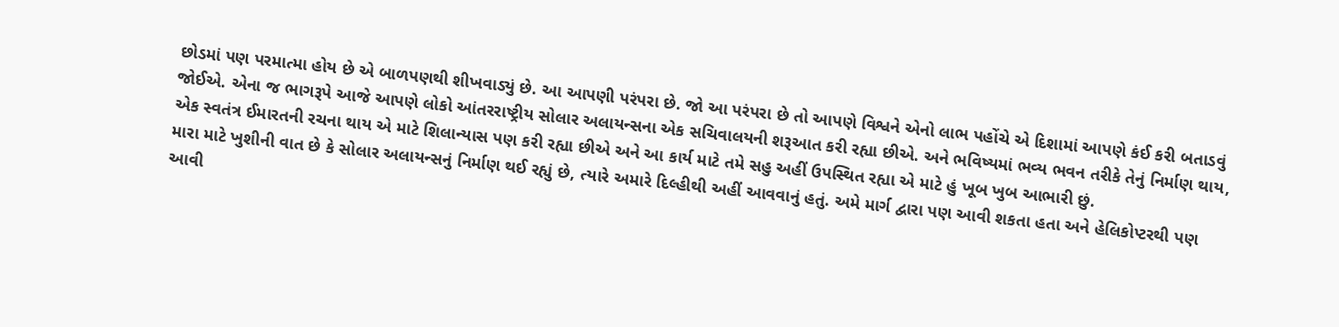છોડમાં પણ પરમાત્મા હોય છે એ બાળપણથી શીખવાડ્યું છે. આ આપણી પરંપરા છે. જો આ પરંપરા છે તો આપણે વિશ્વને એનો લાભ પહોંચે એ દિશામાં આપણે કંઈ કરી બતાડવું જોઈએ. એના જ ભાગરૂપે આજે આપણે લોકો આંતરરાષ્ટ્રીય સોલાર અલાયન્સના એક સચિવાલયની શરૂઆત કરી રહ્યા છીએ. અને ભવિષ્યમાં ભવ્ય ભવન તરીકે તેનું નિર્માણ થાય, એક સ્વતંત્ર ઈમારતની રચના થાય એ માટે શિલાન્યાસ પણ કરી રહ્યા છીએ અને આ કાર્ય માટે તમે સહુ અહીં ઉપસ્થિત રહ્યા એ માટે હું ખૂબ ખુબ આભારી છું.
મારા માટે ખુશીની વાત છે કે સોલાર અલાયન્સનું નિર્માણ થઈ રહ્યું છે, ત્યારે અમારે દિલ્હીથી અહીં આવવાનું હતું. અમે માર્ગ દ્વારા પણ આવી શકતા હતા અને હેલિકોપ્ટરથી પણ આવી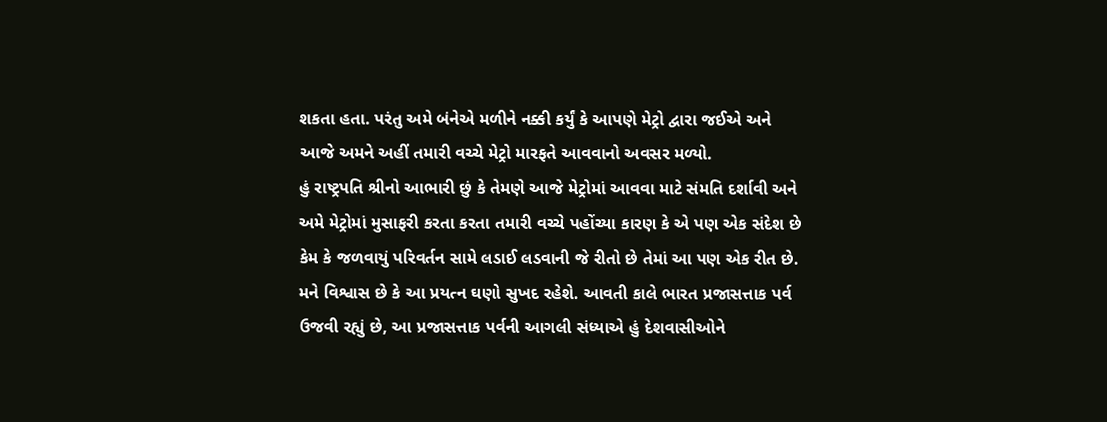શકતા હતા. પરંતુ અમે બંનેએ મળીને નક્કી કર્યું કે આપણે મેટ્રો દ્વારા જઈએ અને આજે અમને અહીં તમારી વચ્ચે મેટ્રો મારફતે આવવાનો અવસર મળ્યો.
હું રાષ્ટ્રપતિ શ્રીનો આભારી છું કે તેમણે આજે મેટ્રોમાં આવવા માટે સંમતિ દર્શાવી અને અમે મેટ્રોમાં મુસાફરી કરતા કરતા તમારી વચ્ચે પહોંચ્યા કારણ કે એ પણ એક સંદેશ છે કેમ કે જળવાયું પરિવર્તન સામે લડાઈ લડવાની જે રીતો છે તેમાં આ પણ એક રીત છે. મને વિશ્વાસ છે કે આ પ્રયત્ન ઘણો સુખદ રહેશે. આવતી કાલે ભારત પ્રજાસત્તાક પર્વ ઉજવી રહ્યું છે, આ પ્રજાસત્તાક પર્વની આગલી સંધ્યાએ હું દેશવાસીઓને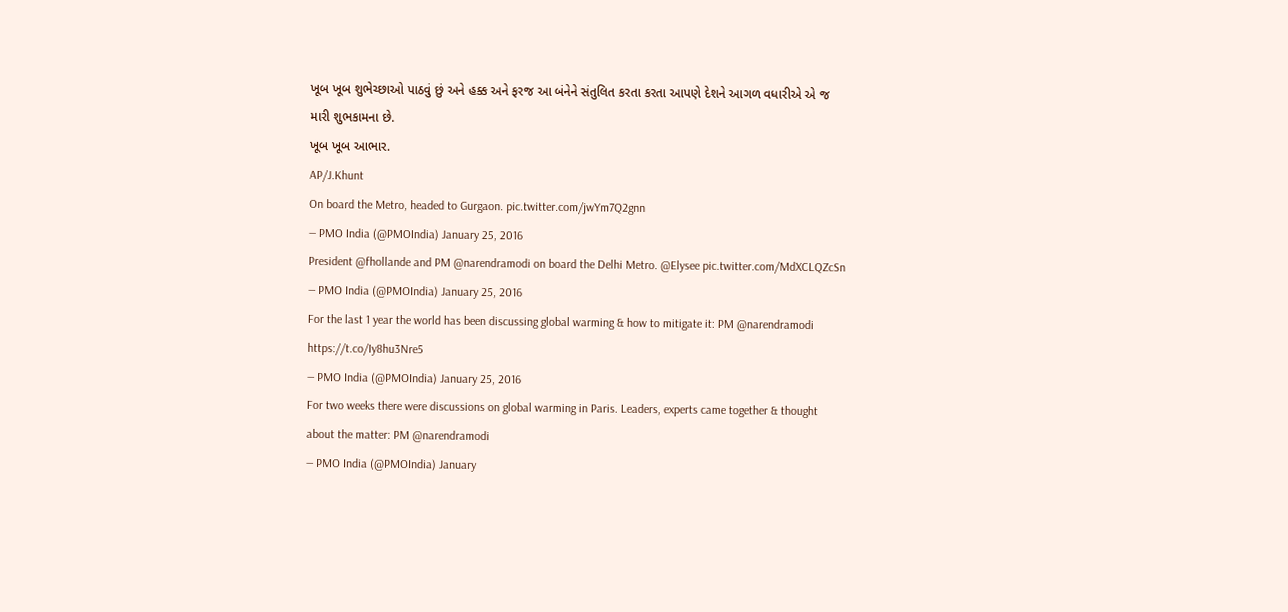ખૂબ ખૂબ શુભેચ્છાઓ પાઠવું છું અને હક્ક અને ફરજ આ બંનેને સંતુલિત કરતા કરતા આપણે દેશને આગળ વધારીએ એ જ મારી શુભકામના છે.
ખૂબ ખૂબ આભાર.
AP/J.Khunt
On board the Metro, headed to Gurgaon. pic.twitter.com/jwYm7Q2gnn
— PMO India (@PMOIndia) January 25, 2016
President @fhollande and PM @narendramodi on board the Delhi Metro. @Elysee pic.twitter.com/MdXCLQZcSn
— PMO India (@PMOIndia) January 25, 2016
For the last 1 year the world has been discussing global warming & how to mitigate it: PM @narendramodi https://t.co/Iy8hu3Nre5
— PMO India (@PMOIndia) January 25, 2016
For two weeks there were discussions on global warming in Paris. Leaders, experts came together & thought about the matter: PM @narendramodi
— PMO India (@PMOIndia) January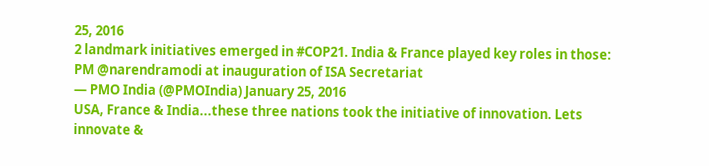25, 2016
2 landmark initiatives emerged in #COP21. India & France played key roles in those: PM @narendramodi at inauguration of ISA Secretariat
— PMO India (@PMOIndia) January 25, 2016
USA, France & India...these three nations took the initiative of innovation. Lets innovate &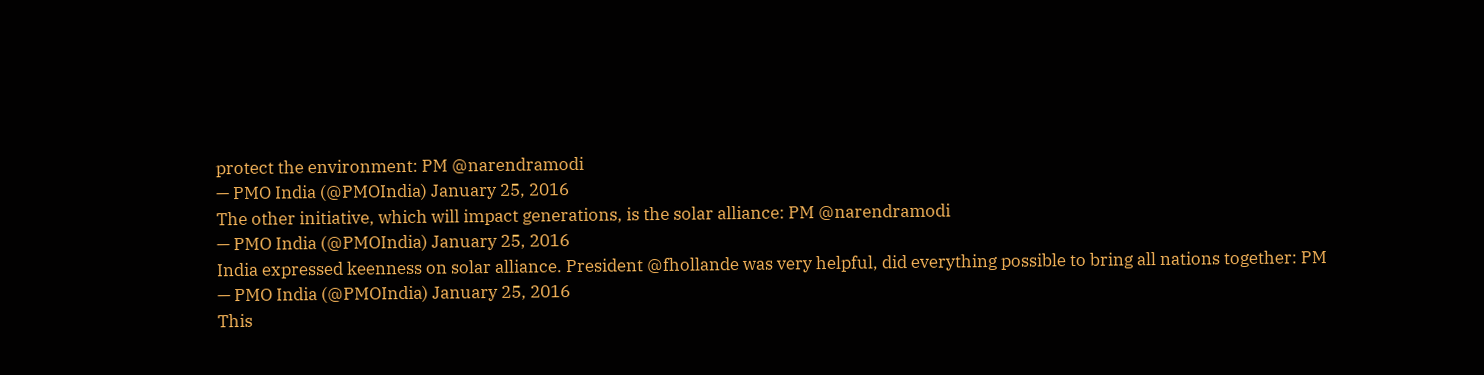protect the environment: PM @narendramodi
— PMO India (@PMOIndia) January 25, 2016
The other initiative, which will impact generations, is the solar alliance: PM @narendramodi
— PMO India (@PMOIndia) January 25, 2016
India expressed keenness on solar alliance. President @fhollande was very helpful, did everything possible to bring all nations together: PM
— PMO India (@PMOIndia) January 25, 2016
This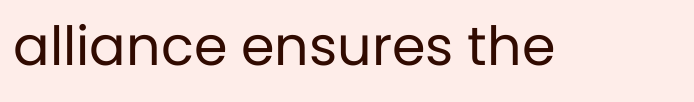alliance ensures the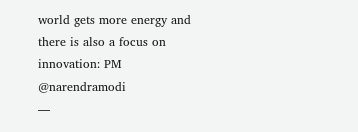world gets more energy and there is also a focus on innovation: PM @narendramodi
—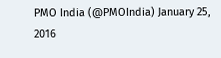PMO India (@PMOIndia) January 25, 2016